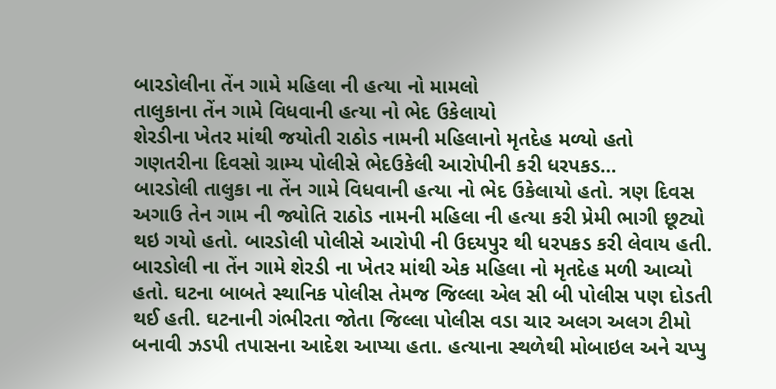બારડોલીના તેંન ગામે મહિલા ની હત્યા નો મામલો
તાલુકાના તેંન ગામે વિધવાની હત્યા નો ભેદ ઉકેલાયો
શેરડીના ખેતર માંથી જયોતી રાઠોડ નામની મહિલાનો મૃતદેહ મળ્યો હતો
ગણતરીના દિવસો ગ્રામ્ય પોલીસે ભેદઉકેલી આરોપીની કરી ધરપકડ…
બારડોલી તાલુકા ના તેંન ગામે વિધવાની હત્યા નો ભેદ ઉકેલાયો હતો. ત્રણ દિવસ અગાઉ તેન ગામ ની જ્યોતિ રાઠોડ નામની મહિલા ની હત્યા કરી પ્રેમી ભાગી છૂટ્યો થઇ ગયો હતો. બારડોલી પોલીસે આરોપી ની ઉદયપુર થી ધરપકડ કરી લેવાય હતી.
બારડોલી ના તેંન ગામે શેરડી ના ખેતર માંથી એક મહિલા નો મૃતદેહ મળી આવ્યો હતો. ઘટના બાબતે સ્થાનિક પોલીસ તેમજ જિલ્લા એલ સી બી પોલીસ પણ દોડતી થઈ હતી. ઘટનાની ગંભીરતા જોતા જિલ્લા પોલીસ વડા ચાર અલગ અલગ ટીમો બનાવી ઝડપી તપાસના આદેશ આપ્યા હતા. હત્યાના સ્થળેથી મોબાઇલ અને ચપ્પુ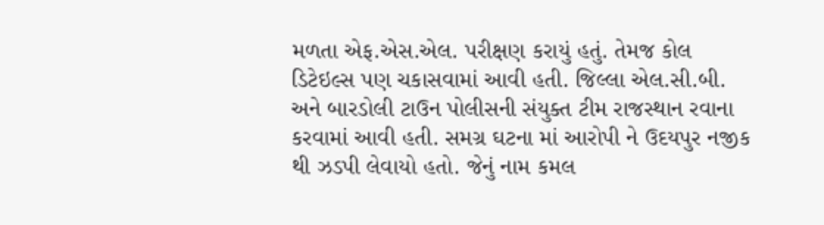મળતા એફ.એસ.એલ. પરીક્ષણ કરાયું હતું. તેમજ કોલ ડિટેઇલ્સ પણ ચકાસવામાં આવી હતી. જિલ્લા એલ.સી.બી. અને બારડોલી ટાઉન પોલીસની સંયુક્ત ટીમ રાજસ્થાન રવાના કરવામાં આવી હતી. સમગ્ર ઘટના માં આરોપી ને ઉદયપુર નજીક થી ઝડપી લેવાયો હતો. જેનું નામ કમલ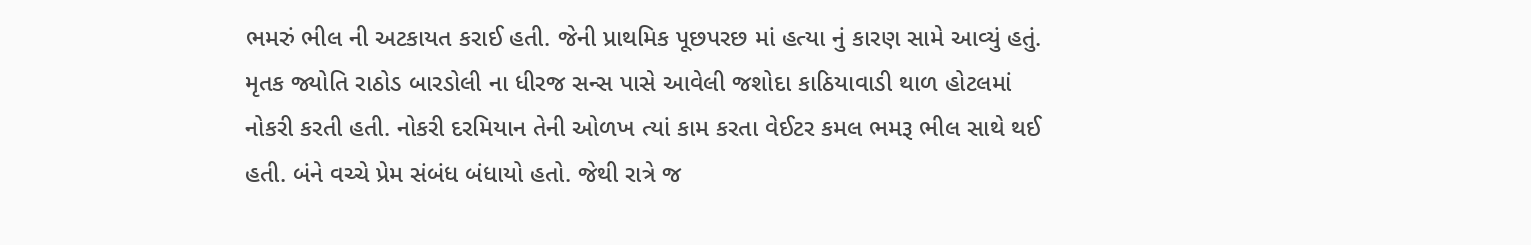ભમરું ભીલ ની અટકાયત કરાઈ હતી. જેની પ્રાથમિક પૂછપરછ માં હત્યા નું કારણ સામે આવ્યું હતું. મૃતક જ્યોતિ રાઠોડ બારડોલી ના ધીરજ સન્સ પાસે આવેલી જશોદા કાઠિયાવાડી થાળ હોટલમાં નોકરી કરતી હતી. નોકરી દરમિયાન તેની ઓળખ ત્યાં કામ કરતા વેઈટર કમલ ભમરૂ ભીલ સાથે થઈ હતી. બંને વચ્ચે પ્રેમ સંબંધ બંધાયો હતો. જેથી રાત્રે જ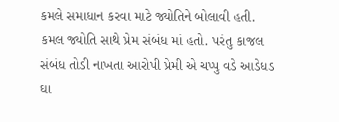કમલે સમાધાન કરવા માટે જ્યોતિને બોલાવી હતી. કમલ જ્યોતિ સાથે પ્રેમ સંબંધ માં હતો. પરંતુ કાજલ સંબંધ તોડી નાખતા આરોપી પ્રેમી એ ચપ્પુ વડે આડેધડ ઘા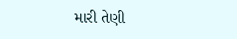મારી તેણી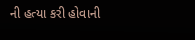ની હત્યા કરી હોવાની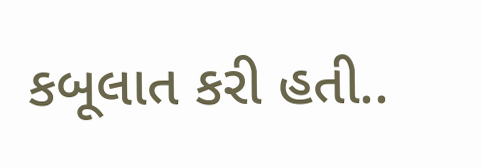કબૂલાત કરી હતી..